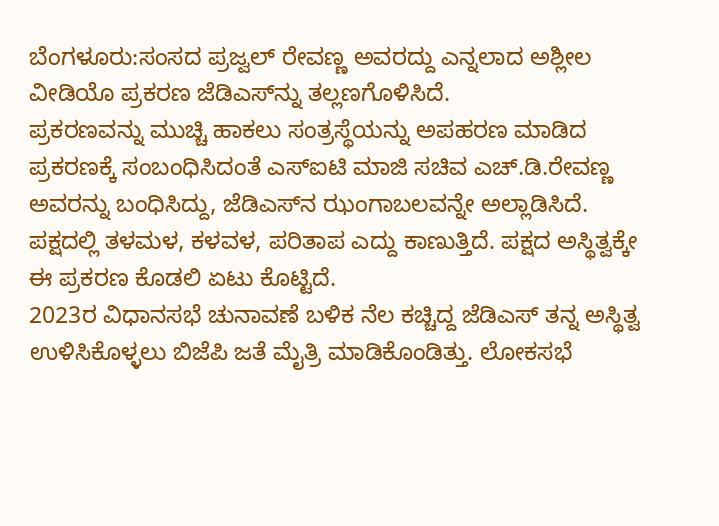ಬೆಂಗಳೂರು:ಸಂಸದ ಪ್ರಜ್ವಲ್ ರೇವಣ್ಣ ಅವರದ್ದು ಎನ್ನಲಾದ ಅಶ್ಲೀಲ ವೀಡಿಯೊ ಪ್ರಕರಣ ಜೆಡಿಎಸ್‌ನ್ನು ತಲ್ಲಣಗೊಳಿಸಿದೆ.
ಪ್ರಕರಣವನ್ನು ಮುಚ್ಚಿ ಹಾಕಲು ಸಂತ್ರಸ್ಥೆಯನ್ನು ಅಪಹರಣ ಮಾಡಿದ ಪ್ರಕರಣಕ್ಕೆ ಸಂಬಂಧಿಸಿದಂತೆ ಎಸ್‌ಐಟಿ ಮಾಜಿ ಸಚಿವ ಎಚ್.ಡಿ.ರೇವಣ್ಣ ಅವರನ್ನು ಬಂಧಿಸಿದ್ದು, ಜೆಡಿಎಸ್‌ನ ಝಂಗಾಬಲವನ್ನೇ ಅಲ್ಲಾಡಿಸಿದೆ. ಪಕ್ಷದಲ್ಲಿ ತಳಮಳ, ಕಳವಳ, ಪರಿತಾಪ ಎದ್ದು ಕಾಣುತ್ತಿದೆ. ಪಕ್ಷದ ಅಸ್ಥಿತ್ವಕ್ಕೇ ಈ ಪ್ರಕರಣ ಕೊಡಲಿ ಏಟು ಕೊಟ್ಟಿದೆ.
2023ರ ವಿಧಾನಸಭೆ ಚುನಾವಣೆ ಬಳಿಕ ನೆಲ ಕಚ್ಚಿದ್ದ ಜೆಡಿಎಸ್ ತನ್ನ ಅಸ್ಥಿತ್ವ ಉಳಿಸಿಕೊಳ್ಳಲು ಬಿಜೆಪಿ ಜತೆ ಮೈತ್ರಿ ಮಾಡಿಕೊಂಡಿತ್ತು. ಲೋಕಸಭೆ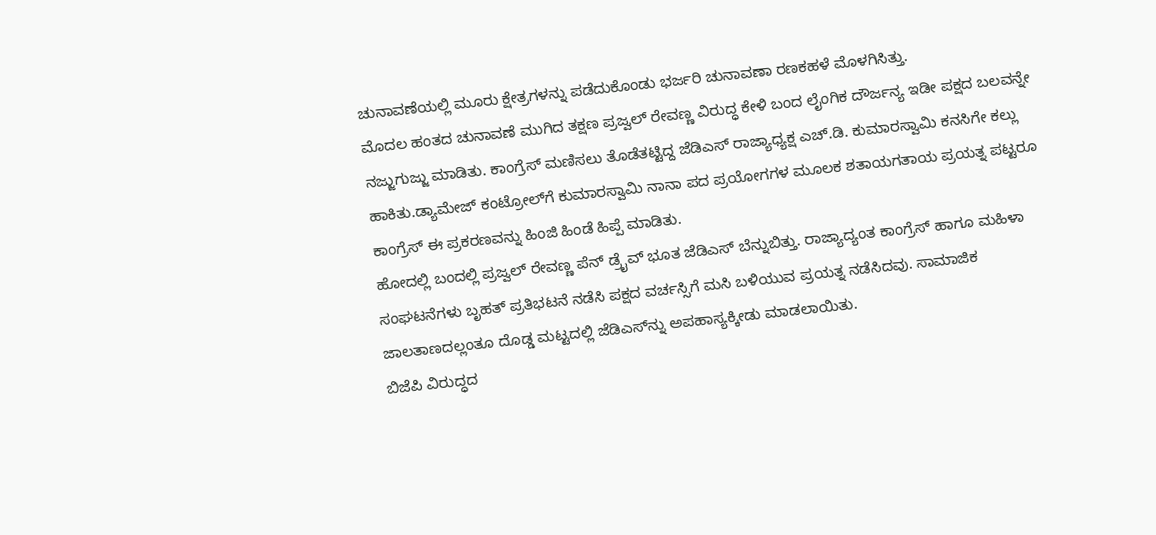ಚುನಾವಣೆಯಲ್ಲಿ ಮೂರು ಕ್ಷೇತ್ರಗಳನ್ನು ಪಡೆದುಕೊಂಡು ಭರ್ಜರಿ ಚುನಾವಣಾ ರಣಕಹಳೆ ಮೊಳಗಿಸಿತ್ತು.
ಮೊದಲ ಹಂತದ ಚುನಾವಣೆ ಮುಗಿದ ತಕ್ಷಣ ಪ್ರಜ್ವಲ್ ರೇವಣ್ಣ ವಿರುದ್ಧ ಕೇಳಿ ಬಂದ ಲೈಂಗಿಕ ದೌರ್ಜನ್ಯ ಇಡೀ ಪಕ್ಷದ ಬಲವನ್ನೇ ನಜ್ಜುಗುಜ್ಜು ಮಾಡಿತು. ಕಾಂಗ್ರೆಸ್ ಮಣಿಸಲು ತೊಡೆತಟ್ಟಿದ್ದ ಜೆಡಿಎಸ್ ರಾಜ್ಯಾಧ್ಯಕ್ಷ ಎಚ್.ಡಿ. ಕುಮಾರಸ್ವಾಮಿ ಕನಸಿಗೇ ಕಲ್ಲು ಹಾಕಿತು.ಡ್ಯಾಮೇಜ್ ಕಂಟ್ರೋಲ್‌ಗೆ ಕುಮಾರಸ್ವಾಮಿ ನಾನಾ ಪದ ಪ್ರಯೋಗಗಳ ಮೂಲಕ ಶತಾಯಗತಾಯ ಪ್ರಯತ್ನ ಪಟ್ಟರೂ ಕಾಂಗ್ರೆಸ್ ಈ ಪ್ರಕರಣವನ್ನು ಹಿಂಜಿ ಹಿಂಡೆ ಹಿಪ್ಪೆ ಮಾಡಿತು.
ಹೋದಲ್ಲಿ ಬಂದಲ್ಲಿ ಪ್ರಜ್ವಲ್ ರೇವಣ್ಣ ಪೆನ್ ಡ್ರೈವ್ ಭೂತ ಜೆಡಿಎಸ್ ಬೆನ್ನುಬಿತ್ತು. ರಾಜ್ಯಾದ್ಯಂತ ಕಾಂಗ್ರೆಸ್ ಹಾಗೂ ಮಹಿಳಾ ಸಂಘಟನೆಗಳು ಬೃಹತ್ ಪ್ರತಿಭಟನೆ ನಡೆಸಿ ಪಕ್ಷದ ವರ್ಚಸ್ಸಿಗೆ ಮಸಿ ಬಳಿಯುವ ಪ್ರಯತ್ನ ನಡೆಸಿದವು. ಸಾಮಾಜಿಕ ಜಾಲತಾಣದಲ್ಲಂತೂ ದೊಡ್ಡ ಮಟ್ಟದಲ್ಲಿ ಜೆಡಿಎಸ್‌ನ್ನು ಅಪಹಾಸ್ಯಕ್ಕೀಡು ಮಾಡಲಾಯಿತು.
ಬಿಜೆಪಿ ವಿರುದ್ಧದ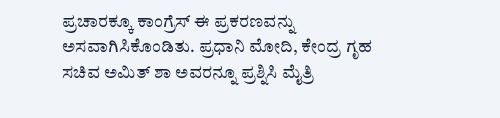ಪ್ರಚಾರಕ್ಕೂ ಕಾಂಗ್ರೆಸ್ ಈ ಪ್ರಕರಣವನ್ನು ಅಸವಾಗಿಸಿಕೊಂಡಿತು. ಪ್ರಧಾನಿ ಮೋದಿ, ಕೇಂದ್ರ ಗೃಹ ಸಚಿವ ಅಮಿತ್ ಶಾ ಅವರನ್ನೂ ಪ್ರಶ್ನಿಸಿ ಮೈತ್ರಿ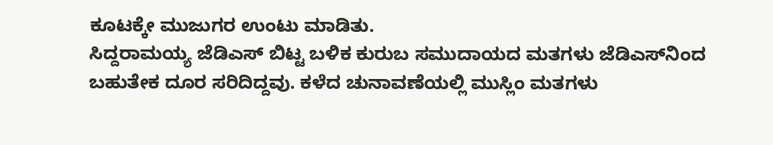ಕೂಟಕ್ಕೇ ಮುಜುಗರ ಉಂಟು ಮಾಡಿತು.
ಸಿದ್ದರಾಮಯ್ಯ ಜೆಡಿಎಸ್ ಬಿಟ್ಟ ಬಳಿಕ ಕುರುಬ ಸಮುದಾಯದ ಮತಗಳು ಜೆಡಿಎಸ್‌ನಿಂದ ಬಹುತೇಕ ದೂರ ಸರಿದಿದ್ದವು. ಕಳೆದ ಚುನಾವಣೆಯಲ್ಲಿ ಮುಸ್ಲಿಂ ಮತಗಳು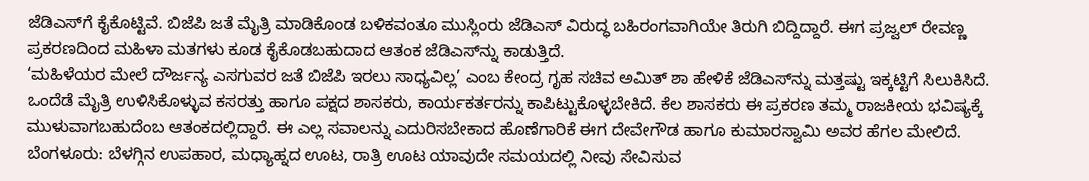ಜೆಡಿಎಸ್‌ಗೆ ಕೈಕೊಟ್ಟಿವೆ. ಬಿಜೆಪಿ ಜತೆ ಮೈತ್ರಿ ಮಾಡಿಕೊಂಡ ಬಳಿಕವಂತೂ ಮುಸ್ಲಿಂರು ಜೆಡಿಎಸ್ ವಿರುದ್ಧ ಬಹಿರಂಗವಾಗಿಯೇ ತಿರುಗಿ ಬಿದ್ದಿದ್ದಾರೆ. ಈಗ ಪ್ರಜ್ವಲ್ ರೇವಣ್ಣ ಪ್ರಕರಣದಿಂದ ಮಹಿಳಾ ಮತಗಳು ಕೂಡ ಕೈಕೊಡಬಹುದಾದ ಆತಂಕ ಜೆಡಿಎಸ್‌ನ್ನು ಕಾಡುತ್ತಿದೆ.
‘ಮಹಿಳೆಯರ ಮೇಲೆ ದೌರ್ಜನ್ಯ ಎಸಗುವರ ಜತೆ ಬಿಜೆಪಿ ಇರಲು ಸಾಧ್ಯವಿಲ್ಲ’ ಎಂಬ ಕೇಂದ್ರ ಗೃಹ ಸಚಿವ ಅಮಿತ್ ಶಾ ಹೇಳಿಕೆ ಜೆಡಿಎಸ್‌ನ್ನು ಮತ್ತಷ್ಟು ಇಕ್ಕಟ್ಟಿಗೆ ಸಿಲುಕಿಸಿದೆ. ಒಂದೆಡೆ ಮೈತ್ರಿ ಉಳಿಸಿಕೊಳ್ಳುವ ಕಸರತ್ತು ಹಾಗೂ ಪಕ್ಷದ ಶಾಸಕರು, ಕಾರ್ಯಕರ್ತರನ್ನು ಕಾಪಿಟ್ಟುಕೊಳ್ಳಬೇಕಿದೆ. ಕೆಲ ಶಾಸಕರು ಈ ಪ್ರಕರಣ ತಮ್ಮ ರಾಜಕೀಯ ಭವಿಷ್ಯಕ್ಕೆ ಮುಳುವಾಗಬಹುದೆಂಬ ಆತಂಕದಲ್ಲಿದ್ದಾರೆ. ಈ ಎಲ್ಲ ಸವಾಲನ್ನು ಎದುರಿಸಬೇಕಾದ ಹೊಣೆಗಾರಿಕೆ ಈಗ ದೇವೇಗೌಡ ಹಾಗೂ ಕುಮಾರಸ್ವಾಮಿ ಅವರ ಹೆಗಲ ಮೇಲಿದೆ.
ಬೆಂಗಳೂರು: ಬೆಳಗ್ಗಿನ ಉಪಹಾರ, ಮಧ್ಯಾಹ್ನದ ಊಟ, ರಾತ್ರಿ ಊಟ ಯಾವುದೇ ಸಮಯದಲ್ಲಿ ನೀವು ಸೇವಿಸುವ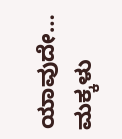ಯಾವುದೇ…
ಮಕ್ಕಳು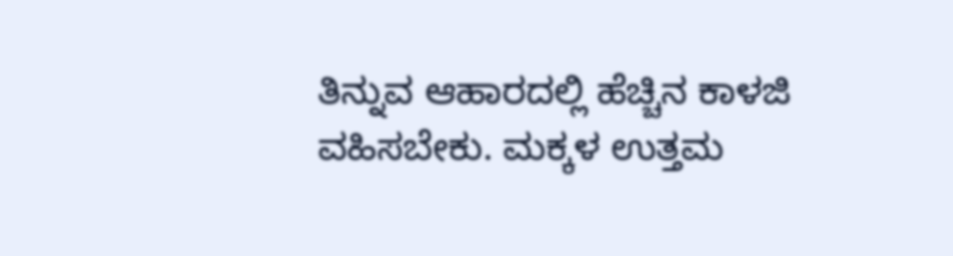ತಿನ್ನುವ ಆಹಾರದಲ್ಲಿ ಹೆಚ್ಚಿನ ಕಾಳಜಿ ವಹಿಸಬೇಕು. ಮಕ್ಕಳ ಉತ್ತಮ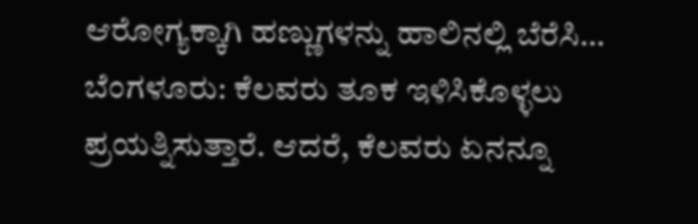ಆರೋಗ್ಯಕ್ಕಾಗಿ ಹಣ್ಣುಗಳನ್ನು ಹಾಲಿನಲ್ಲಿ ಬೆರೆಸಿ…
ಬೆಂಗಳೂರು: ಕೆಲವರು ತೂಕ ಇಳಿಸಿಕೊಳ್ಳಲು ಪ್ರಯತ್ನಿಸುತ್ತಾರೆ. ಆದರೆ, ಕೆಲವರು ಏನನ್ನೂ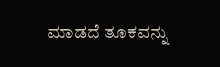ಮಾಡದೆ ತೂಕವನ್ನು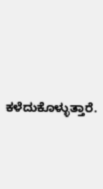ಕಳೆದುಕೊಳ್ಳುತ್ತಾರೆ.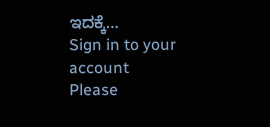ಇದಕ್ಕೆ…
Sign in to your account
Please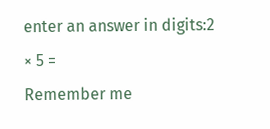enter an answer in digits:2 × 5 =
Remember me